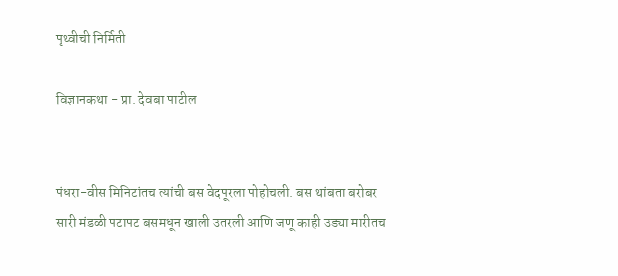पृथ्वीची निर्मिती

विज्ञानकथा - प्रा. देवबा पाटील


पंधरा-वीस मिनिटांतच त्यांची बस वेदपूरला पोहोचली. बस थांबता बरोबर सारी मंडळी पटापट बसमधून खाली उतरली आणि जणू काही उड्या मारीतच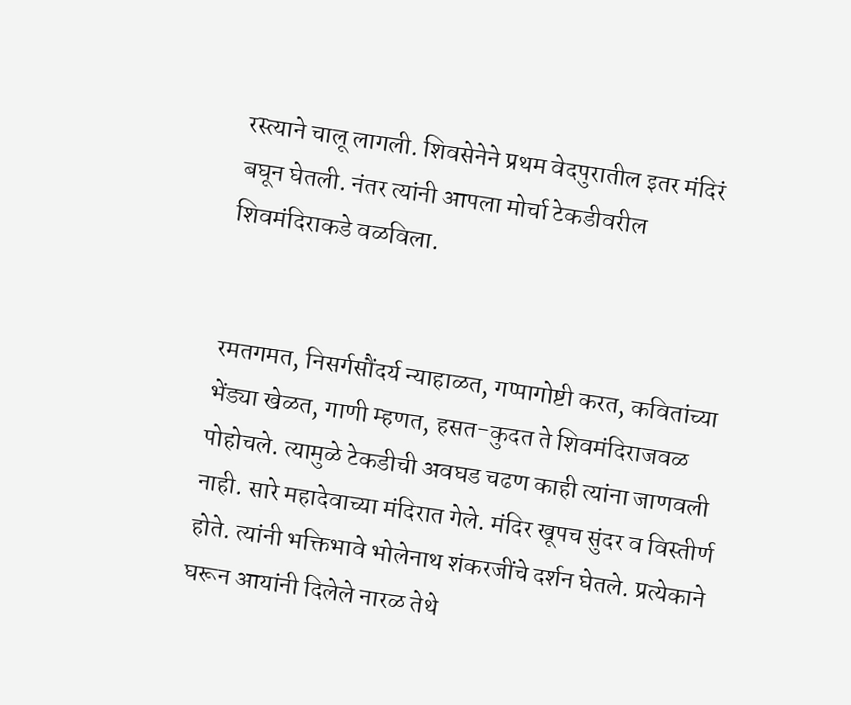रस्त्याने चालू लागली. शिवसेनेने प्रथम वेदपुरातील इतर मंदिरं बघून घेतली. नंतर त्यांनी आपला मोर्चा टेकडीवरील शिवमंदिराकडे वळविला.


रमतगमत, निसर्गसौंदर्य न्याहाळत, गप्पागोष्टी करत, कवितांच्या भेंड्या खेळत, गाणी म्हणत, हसत-कुदत ते शिवमंदिराजवळ पोहोचले. त्यामुळे टेकडीची अवघड चढण काही त्यांना जाणवली नाही. सारे महादेवाच्या मंदिरात गेले. मंदिर खूपच सुंदर व विस्तीर्ण होते. त्यांनी भक्तिभावे भोलेनाथ शंकरजींचे दर्शन घेतले. प्रत्येकाने घरून आयांनी दिलेले नारळ तेथे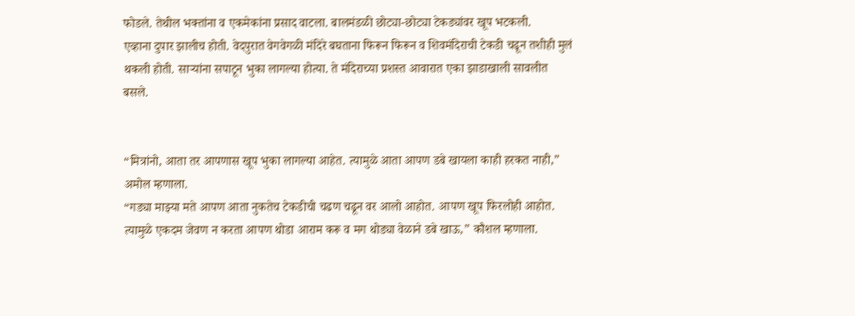फोडले. तेथील भक्तांना व एकमेकांना प्रसाद वाटला. बालमंडळी छोट्या-छोट्या टेकड्यांवर खूप भटकली.
एव्हाना दुपार झालीच होती. वेदपुरात वेगवेगळी मंदिरे बघताना फिरून फिरून व शिवमंदिराची टेकडी चढून तशीही मुलं थकली होती. साऱ्यांना सपाटून भुका लागल्या होत्या. ते मंदिराच्या प्रशस्त आवारात एका झाडाखाली सावलीत बसले.


“मित्रांनो, आता तर आपणास खूप भुका लागल्या आहेत. त्यामुळे आता आपण डबे खायला काही हरकत नाही,” अमोल म्हणाला.
“गड्या माझ्या मते आपण आता नुकतेच टेकडीची चढण चढून वर आलो आहोत. आपण खूप फिरलोही आहोत. त्यामुळे एकदम जेवण न करता आपण थोडा आराम करू व मग थोड्या वेळाने डबे खाऊ,” कौशल म्हणाला.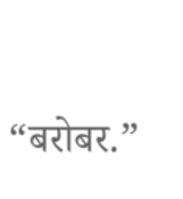“बरोबर.”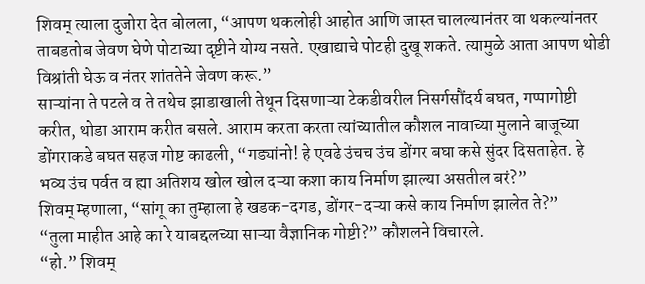शिवम् त्याला दुजोरा देत बोलला, “आपण थकलोही आहोत आणि जास्त चालल्यानंतर वा थकल्यांनतर ताबडतोब जेवण घेणे पोटाच्या दृष्टीने योग्य नसते. एखाद्याचे पोटही दुखू शकते. त्यामुळे आता आपण थोडी विश्रांती घेऊ व नंतर शांततेने जेवण करू.”
साऱ्यांना ते पटले व ते तथेच झाडाखाली तेथून दिसणाऱ्या टेकडीवरील निसर्गसौंदर्य बघत, गप्पागोष्टी करीत, थोडा आराम करीत बसले. आराम करता करता त्यांच्यातील कौशल नावाच्या मुलाने बाजूच्या डोंगराकडे बघत सहज गोष्ट काढली, “गड्यांनो! हे एवढे उंचच उंच डोंगर बघा कसे सुंदर दिसताहेत. हे भव्य उंच पर्वत व ह्या अतिशय खोल खोल दऱ्या कशा काय निर्माण झाल्या असतील बरं?”
शिवम् म्हणाला, “सांगू का तुम्हाला हे खडक-दगड, डोंगर-दऱ्या कसे काय निर्माण झालेत ते?”
“तुला माहीत आहे का रे याबद्दलच्या साऱ्या वैज्ञानिक गोष्टी?” कौशलने विचारले.
“हो.” शिवम्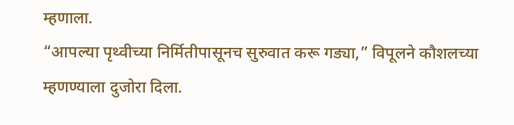म्हणाला.
“आपल्या पृथ्वीच्या निर्मितीपासूनच सुरुवात करू गड्या,” विपूलने कौशलच्या म्हणण्याला दुजोरा दिला.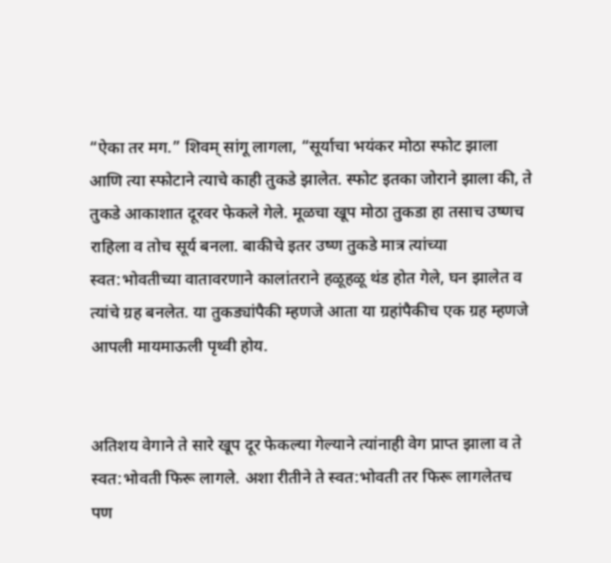“ऐका तर मग.” शिवम् सांगू लागला, “सूर्याचा भयंकर मोठा स्फोट झाला आणि त्या स्फोटाने त्याचे काही तुकडे झालेत. स्फोट इतका जोराने झाला की, ते तुकडे आकाशात दूरवर फेकले गेले. मूळचा खूप मोठा तुकडा हा तसाच उष्णच राहिला व तोच सूर्य बनला. बाकीचे इतर उष्ण तुकडे मात्र त्यांच्या स्वत:भोवतीच्या वातावरणाने कालांतराने हळूहळू थंड होत गेले, घन झालेत व त्यांचे ग्रह बनलेत. या तुकड्यांपैकी म्हणजे आता या ग्रहांपैकीच एक ग्रह म्हणजे आपली मायमाऊली पृथ्वी होय.


अतिशय वेगाने ते सारे खूप दूर फेकल्या गेल्याने त्यांनाही वेग प्राप्त झाला व ते स्वत:भोवती फिरू लागले. अशा रीतीने ते स्वत:भोवती तर फिरू लागलेतच पण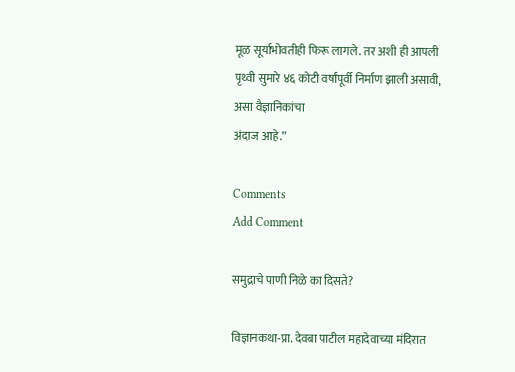मूळ सूर्याभोवतीही फिरू लागले. तर अशी ही आपली पृथ्वी सुमारे ४६ कोटी वर्षांपूर्वी निर्माण झाली असावी, असा वैज्ञानिकांचा
अंदाज आहे.”

Comments
Add Comment

समुद्राचे पाणी निळे का दिसते?

विज्ञानकथा-प्रा. देवबा पाटील महादेवाच्या मंदिरात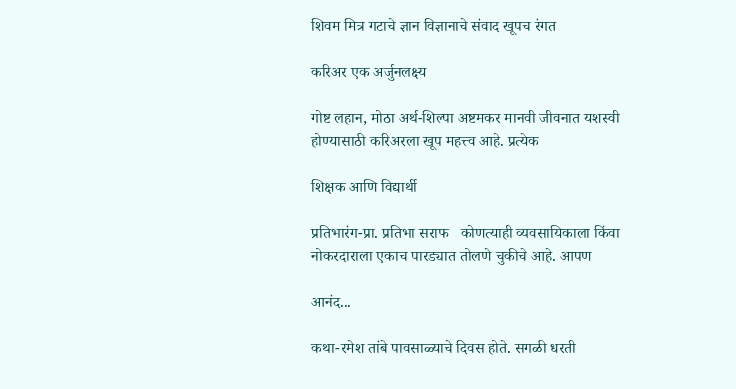शिवम मित्र गटाचे ज्ञान विज्ञानाचे संवाद खूपच रंगत

करिअर एक अर्जुनलक्ष्य

गोष्ट लहान, मोठा अर्थ-शिल्पा अष्टमकर मानवी जीवनात यशस्वी होण्यासाठी करिअरला खूप महत्त्व आहे. प्रत्येक

शिक्षक आणि विद्यार्थी

प्रतिभारंग-प्रा. प्रतिभा सराफ   कोणत्याही व्यवसायिकाला किंवा नोकरदाराला एकाच पारड्यात तोलणे चुकीचे आहे. आपण

आनंद...

कथा-रमेश तांबे पावसाळ्याचे दिवस होते. सगळी धरती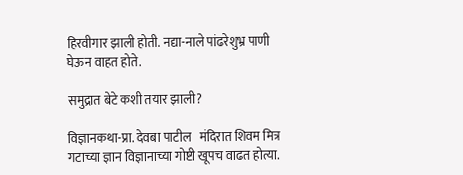हिरवीगार झाली होती. नद्या-नाले पांढरेशुभ्र पाणी घेऊन वाहत होते.

समुद्रात बेटे कशी तयार झाली?

विज्ञानकथा-प्रा. देवबा पाटील   मंदिरात शिवम मित्र गटाच्या ज्ञान विज्ञानाच्या गोष्टी खूपच वाढत होत्या.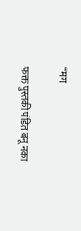“मग

फक्त पुस्तकी पंडित बनू नका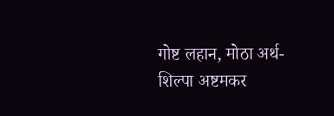गोष्ट लहान, मोठा अर्थ-शिल्पा अष्टमकर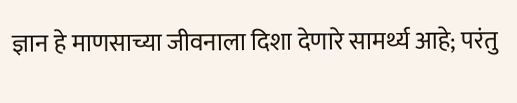ज्ञान हे माणसाच्या जीवनाला दिशा देणारे सामर्थ्य आहे; परंतु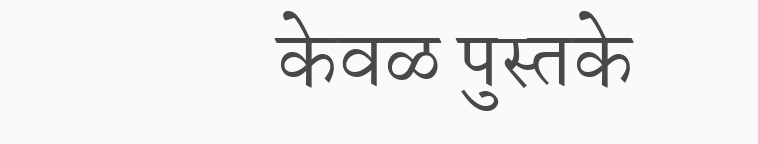केवळ पुस्तके